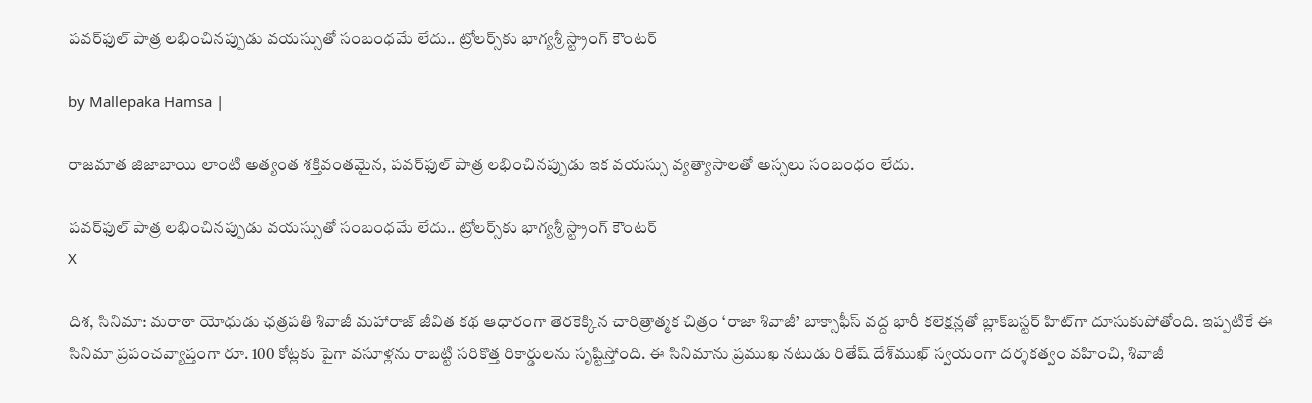పవర్‌ఫుల్ పాత్ర లభించినప్పుడు వయస్సుతో సంబంధమే లేదు.. ట్రోలర్స్‌కు భాగ్యశ్రీ స్ట్రాంగ్ కౌంటర్

by Mallepaka Hamsa |

రాజమాత జిజాబాయి లాంటి అత్యంత శక్తివంతమైన, పవర్‌ఫుల్ పాత్ర లభించినప్పుడు ఇక వయస్సు వ్యత్యాసాలతో అస్సలు సంబంధం లేదు.

పవర్‌ఫుల్ పాత్ర లభించినప్పుడు వయస్సుతో సంబంధమే లేదు.. ట్రోలర్స్‌కు భాగ్యశ్రీ స్ట్రాంగ్ కౌంటర్
X

దిశ, సినిమా: మరాఠా యోధుడు ఛత్రపతి శివాజీ మహారాజ్ జీవిత కథ ఆధారంగా తెరకెక్కిన చారిత్రాత్మక చిత్రం ‘రాజా శివాజీ’ బాక్సాఫీస్ వద్ద భారీ కలెక్షన్లతో బ్లాక్‌బస్టర్ హిట్‌గా దూసుకుపోతోంది. ఇప్పటికే ఈ సినిమా ప్రపంచవ్యాప్తంగా రూ. 100 కోట్లకు పైగా వసూళ్లను రాబట్టి సరికొత్త రికార్డులను సృష్టిస్తోంది. ఈ సినిమాను ప్రముఖ నటుడు రితేష్ దేశ్‌ముఖ్ స్వయంగా దర్శకత్వం వహించి, శివాజీ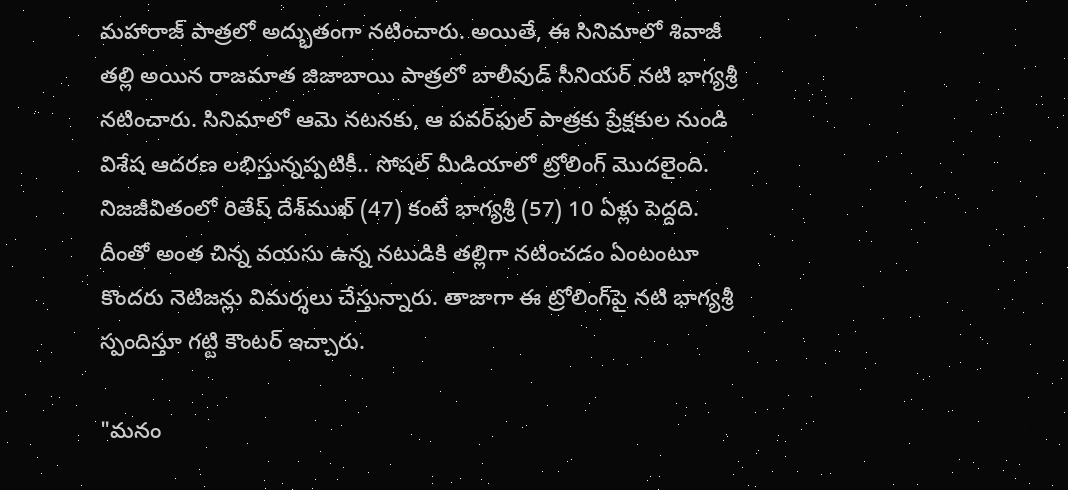మహారాజ్ పాత్రలో అద్భుతంగా నటించారు. అయితే, ఈ సినిమాలో శివాజీ తల్లి అయిన రాజమాత జిజాబాయి పాత్రలో బాలీవుడ్ సీనియర్ నటి భాగ్యశ్రీ నటించారు. సినిమాలో ఆమె నటనకు, ఆ పవర్‌ఫుల్ పాత్రకు ప్రేక్షకుల నుండి విశేష ఆదరణ లభిస్తున్నప్పటికీ.. సోషల్ మీడియాలో ట్రోలింగ్ మొదలైంది. నిజజీవితంలో రితేష్ దేశ్‌ముఖ్ (47) కంటే భాగ్యశ్రీ (57) 10 ఏళ్లు పెద్దది. దీంతో అంత చిన్న వయసు ఉన్న నటుడికి తల్లిగా నటించడం ఏంటంటూ కొందరు నెటిజన్లు విమర్శలు చేస్తున్నారు. తాజాగా ఈ ట్రోలింగ్‌పై నటి భాగ్యశ్రీ స్పందిస్తూ గట్టి కౌంటర్ ఇచ్చారు.

"మనం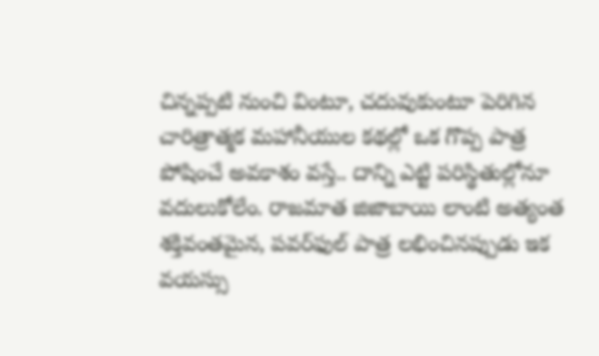చిన్నప్పటి నుంచి వింటూ, చదువుకుంటూ పెరిగిన చారిత్రాత్మక మహానీయుల కథల్లో ఒక గొప్ప పాత్ర పోషించే అవకాశం వస్తే.. దాన్ని ఎట్టి పరిస్థితుల్లోనూ వదులుకోలేం. రాజమాత జిజాబాయి లాంటి అత్యంత శక్తివంతమైన, పవర్‌ఫుల్ పాత్ర లభించినప్పుడు ఇక వయస్సు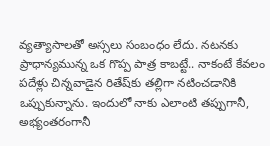వ్యత్యాసాలతో అస్సలు సంబంధం లేదు. నటనకు ప్రాధాన్యమున్న ఒక గొప్ప పాత్ర కాబట్టే.. నాకంటే కేవలం పదేళ్లు చిన్నవాడైన రితేష్‌కు తల్లిగా నటించడానికి ఒప్పుకున్నాను. ఇందులో నాకు ఎలాంటి తప్పుగానీ, అభ్యంతరంగానీ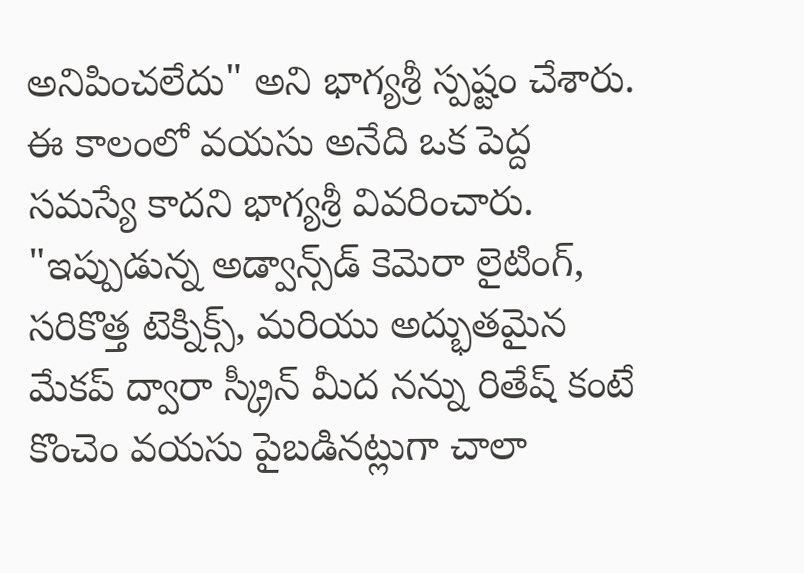అనిపించలేదు" అని భాగ్యశ్రీ స్పష్టం చేశారు. ఈ కాలంలో వయసు అనేది ఒక పెద్ద సమస్యే కాదని భాగ్యశ్రీ వివరించారు. "ఇప్పుడున్న అడ్వాన్స్‌డ్ కెమెరా లైటింగ్, సరికొత్త టెక్నిక్స్, మరియు అద్భుతమైన మేకప్ ద్వారా స్క్రీన్ మీద నన్ను రితేష్ కంటే కొంచెం వయసు పైబడినట్లుగా చాలా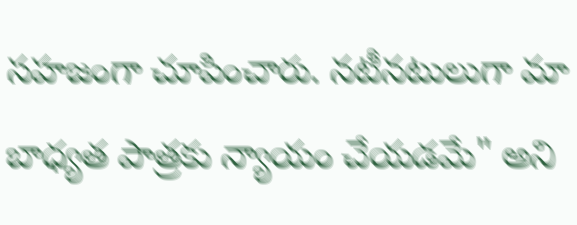సహజంగా చూపించారు. నటీనటులుగా మా బాధ్యత పాత్రకు న్యాయం చేయడమే" అని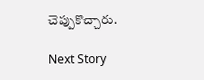చెప్పుకొచ్చారు.

Next Story